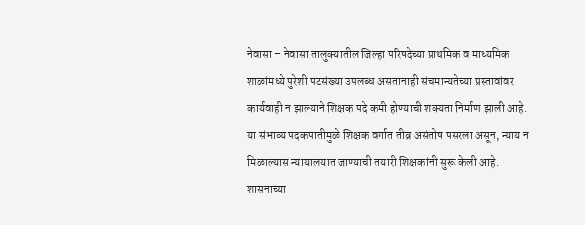नेवासा – नेवासा तालुक्यातील जिल्हा परिषदेच्या प्राथमिक व माध्यमिक शाळांमध्ये पुरेशी पटसंख्या उपलब्ध असतानाही संचमान्यतेच्या प्रस्तावांवर कार्यवाही न झाल्याने शिक्षक पदे कमी होण्याची शक्यता निर्माण झाली आहे. या संभाव्य पदकपातीमुळे शिक्षक वर्गात तीव्र असंतोष पसरला असून, न्याय न मिळाल्यास न्यायालयात जाण्याची तयारी शिक्षकांनी सुरू केली आहे.
शासनाच्या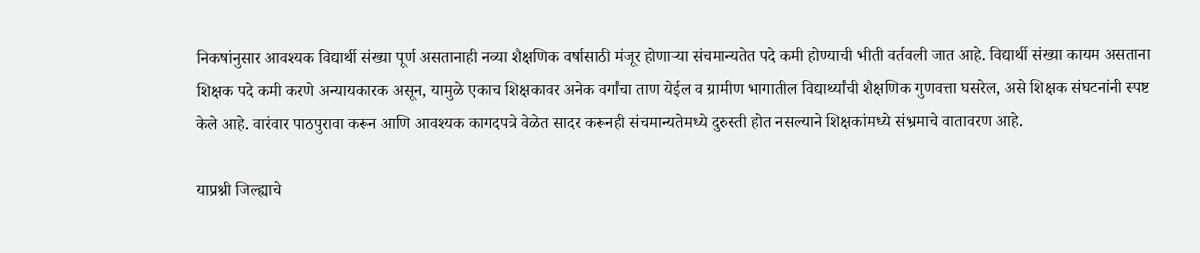निकषांनुसार आवश्यक विद्यार्थी संख्या पूर्ण असतानाही नव्या शैक्षणिक वर्षासाठी मंजूर होणाऱ्या संचमान्यतेत पदे कमी होण्याची भीती वर्तवली जात आहे. विद्यार्थी संख्या कायम असताना शिक्षक पदे कमी करणे अन्यायकारक असून, यामुळे एकाच शिक्षकावर अनेक वर्गांचा ताण येईल व ग्रामीण भागातील विद्यार्थ्यांची शैक्षणिक गुणवत्ता घसरेल, असे शिक्षक संघटनांनी स्पष्ट केले आहे. वारंवार पाठपुरावा करून आणि आवश्यक कागदपत्रे वेळेत सादर करूनही संचमान्यतेमध्ये दुरुस्ती होत नसल्याने शिक्षकांमध्ये संभ्रमाचे वातावरण आहे.

याप्रश्नी जिल्ह्याचे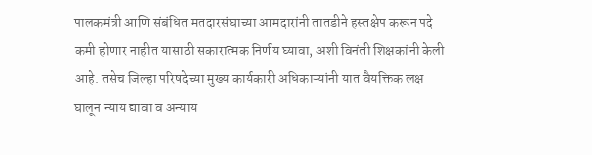पालकमंत्री आणि संबंधित मतदारसंघाच्या आमदारांनी तातडीने हस्तक्षेप करून पदे कमी होणार नाहीत यासाठी सकारात्मक निर्णय घ्यावा, अशी विनंती शिक्षकांनी केली आहे. तसेच जिल्हा परिषदेच्या मुख्य कार्यकारी अधिकाऱ्यांनी यात वैयक्तिक लक्ष घालून न्याय द्यावा व अन्याय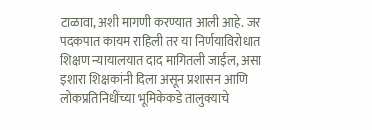टाळावा, अशी मागणी करण्यात आली आहे. जर पदकपात कायम राहिली तर या निर्णयाविरोधात शिक्षण न्यायालयात दाद मागितली जाईल, असा इशारा शिक्षकांनी दिला असून प्रशासन आणि लोकप्रतिनिधींच्या भूमिकेकडे तालुक्याचे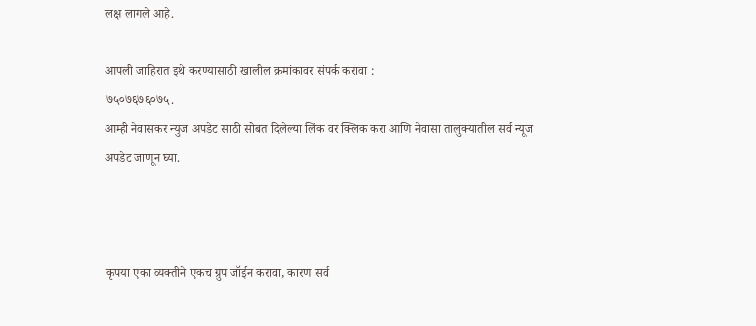लक्ष लागले आहे.

आपली जाहिरात इथे करण्यासाठी खालील क्रमांकावर संपर्क करावा :
७५०७६७६०७५.
आम्ही नेवासकर न्युज अपडेट साठी सोबत दिलेल्या लिंक वर क्लिक करा आणि नेवासा तालुक्यातील सर्व न्यूज अपडेट जाणून घ्या.



कृपया एका व्यक्तीने एकच ग्रुप जॉईन करावा, कारण सर्व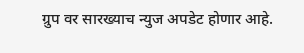ग्रुप वर सारख्याच न्युज अपडेट होणार आहे.